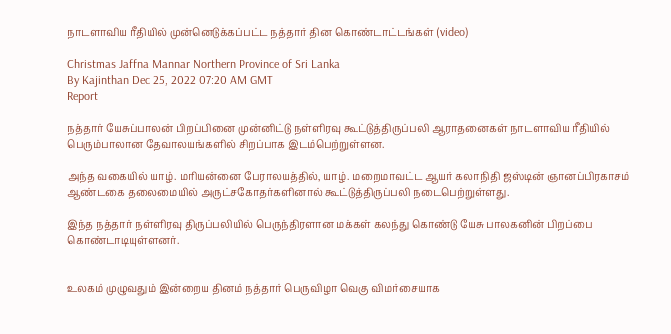நாடளாவிய ரீதியில் முன்னெடுக்கப்பட்ட நத்தார் தின கொண்டாட்டங்கள் (video)

Christmas Jaffna Mannar Northern Province of Sri Lanka
By Kajinthan Dec 25, 2022 07:20 AM GMT
Report

நத்தார் யேசுப்பாலன் பிறப்பினை முன்னிட்டு நள்ளிரவு கூட்டுத்திருப்பலி ஆராதனைகள் நாடளாவிய ரீதியில் பெரும்பாலான தேவாலயங்களில் சிறப்பாக இடம்பெற்றுள்ளன.

அந்த வகையில் யாழ். மரியன்னை பேராலயத்தில், யாழ். மறைமாவட்ட ஆயர் கலாநிதி ஜஸ்டின் ஞானப்பிரகாசம் ஆண்டகை தலைமையில் அருட்சகோதர்களினால் கூட்டுத்திருப்பலி நடைபெற்றுள்ளது.

இந்த நத்தார் நள்ளிரவு திருப்பலியில் பெருந்திரளான மக்கள் கலந்து கொண்டு யேசு பாலகனின் பிறப்பை கொண்டாடியுள்ளனர்.


உலகம் முழுவதும் இன்றைய தினம் நத்தார் பெருவிழா வெகு விமர்சையாக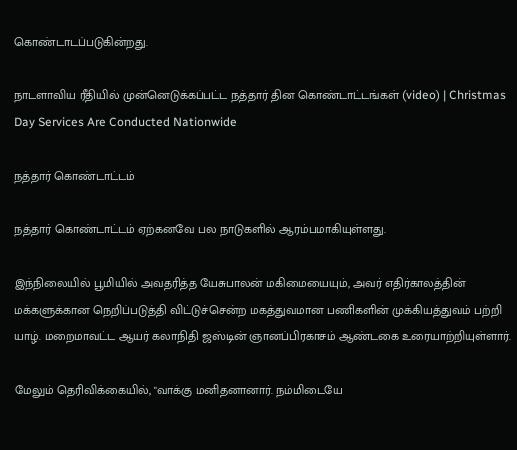கொண்டாடப்படுகின்றது.

நாடளாவிய ரீதியில் முன்னெடுக்கப்பட்ட நத்தார் தின கொண்டாட்டங்கள் (video) | Christmas Day Services Are Conducted Nationwide

நத்தார் கொண்டாட்டம்

நத்தார் கொண்டாட்டம் ஏற்கனவே பல நாடுகளில் ஆரம்பமாகியுள்ளது.

இந்நிலையில் பூமியில் அவதரித்த யேசுபாலன் மகிமையையும், அவர் எதிர்காலத்தின் மக்களுக்கான நெறிப்படுத்தி விட்டுச்சென்ற மகத்துவமான பணிகளின் முக்கியத்துவம் பற்றி யாழ். மறைமாவட்ட ஆயர் கலாநிதி ஜஸ்டின் ஞானப்பிரகாசம் ஆண்டகை உரையாற்றியுள்ளார்.

மேலும் தெரிவிக்கையில், "வாக்கு மனிதனானார். நம்மிடையே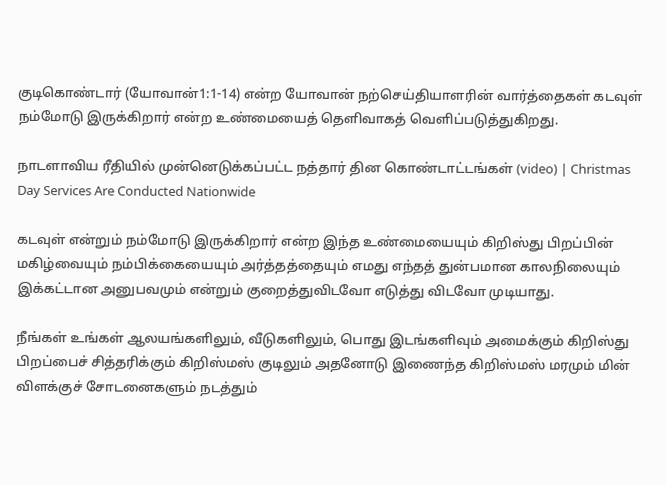குடிகொண்டார் (யோவான்1:1-14) என்ற யோவான் நற்செய்தியாளரின் வார்த்தைகள் கடவுள் நம்மோடு இருக்கிறார் என்ற உண்மையைத் தெளிவாகத் வெளிப்படுத்துகிறது.

நாடளாவிய ரீதியில் முன்னெடுக்கப்பட்ட நத்தார் தின கொண்டாட்டங்கள் (video) | Christmas Day Services Are Conducted Nationwide

கடவுள் என்றும் நம்மோடு இருக்கிறார் என்ற இந்த உண்மையையும் கிறிஸ்து பிறப்பின் மகிழ்வையும் நம்பிக்கையையும் அர்த்தத்தையும் எமது எந்தத் துன்பமான காலநிலையும் இக்கட்டான அனுபவமும் என்றும் குறைத்துவிடவோ எடுத்து விடவோ முடியாது.

நீங்கள் உங்கள் ஆலயங்களிலும், வீடுகளிலும், பொது இடங்களிவும் அமைக்கும் கிறிஸ்து பிறப்பைச் சித்தரிக்கும் கிறிஸ்மஸ் குடிலும் அதனோடு இணைந்த கிறிஸ்மஸ் மரமும் மின் விளக்குச் சோடனைகளும் நடத்தும்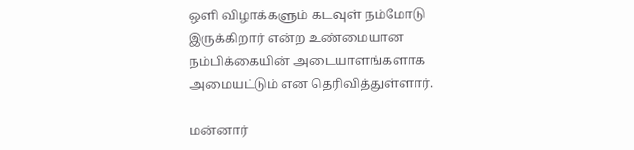ஒளி விழாக்களும் கடவுள் நம்மோடு இருக்கிறார் என்ற உண்மையான நம்பிக்கையின் அடையாளங்களாக அமையட்டும் என தெரிவித்துள்ளார்.

மன்னார்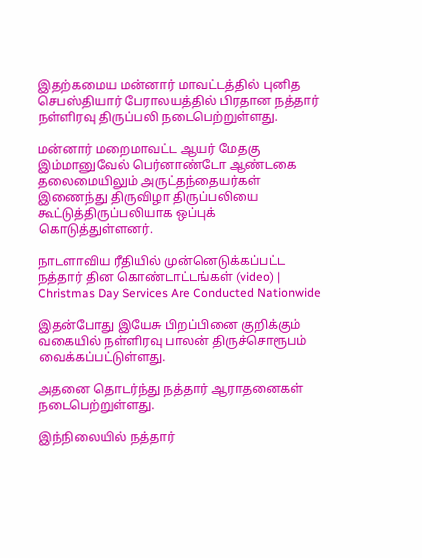இதற்கமைய மன்னார் மாவட்டத்தில் புனித செபஸ்தியார் பேராலயத்தில் பிரதான நத்தார் நள்ளிரவு திருப்பலி நடைபெற்றுள்ளது.

மன்னார் மறைமாவட்ட ஆயர் மேதகு இம்மானுவேல் பெர்னாண்டோ ஆண்டகை தலைமையிலும் அருட்தந்தையர்கள் இணைந்து திருவிழா திருப்பலியை கூட்டுத்திருப்பலியாக ஒப்புக் கொடுத்துள்ளனர்.

நாடளாவிய ரீதியில் முன்னெடுக்கப்பட்ட நத்தார் தின கொண்டாட்டங்கள் (video) | Christmas Day Services Are Conducted Nationwide

இதன்போது இயேசு பிறப்பினை குறிக்கும் வகையில் நள்ளிரவு பாலன் திருச்சொரூபம் வைக்கப்பட்டுள்ளது.

அதனை தொடர்ந்து நத்தார் ஆராதனைகள் நடைபெற்றுள்ளது.

இந்நிலையில் நத்தார்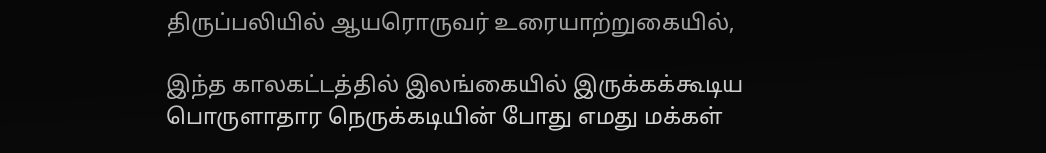திருப்பலியில் ஆயரொருவர் உரையாற்றுகையில்,

இந்த காலகட்டத்தில் இலங்கையில் இருக்கக்கூடிய பொருளாதார நெருக்கடியின் போது எமது மக்கள்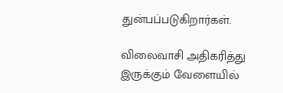துன்பப்படுகிறார்கள்.

விலைவாசி அதிகரித்து இருக்கும் வேளையில்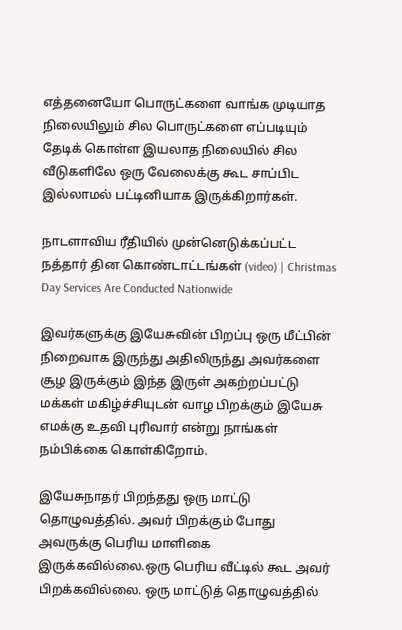எத்தனையோ பொருட்களை வாங்க முடியாத நிலையிலும் சில பொருட்களை எப்படியும் தேடிக் கொள்ள இயலாத நிலையில் சில வீடுகளிலே ஒரு வேலைக்கு கூட சாப்பிட இல்லாமல் பட்டினியாக இருக்கிறார்கள்.

நாடளாவிய ரீதியில் முன்னெடுக்கப்பட்ட நத்தார் தின கொண்டாட்டங்கள் (video) | Christmas Day Services Are Conducted Nationwide

இவர்களுக்கு இயேசுவின் பிறப்பு ஒரு மீட்பின் நிறைவாக இருந்து அதிலிருந்து அவர்களை சூழ இருக்கும் இந்த இருள் அகற்றப்பட்டு மக்கள் மகிழ்ச்சியுடன் வாழ பிறக்கும் இயேசு எமக்கு உதவி புரிவார் என்று நாங்கள் நம்பிக்கை கொள்கிறோம்.

இயேசுநாதர் பிறந்தது ஒரு மாட்டு தொழுவத்தில். அவர் பிறக்கும் போது அவருக்கு பெரிய மாளிகை இருக்கவில்லை.ஒரு பெரிய வீட்டில் கூட அவர் பிறக்கவில்லை. ஒரு மாட்டுத் தொழுவத்தில்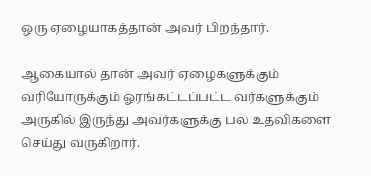ஒரு ஏழையாகத்தான் அவர் பிறந்தார்.

ஆகையால் தான் அவர் ஏழைகளுக்கும் வரியோருக்கும் ஓரங்கட்டப்பட்ட வர்களுக்கும் அருகில் இருந்து அவர்களுக்கு பல உதவிகளை செய்து வருகிறார்.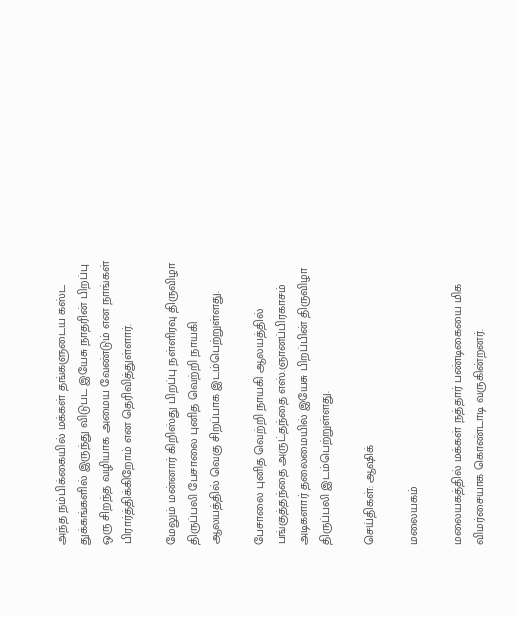அந்த நம்பிக்கையில் மக்கள் தங்களுடைய கஸ்ட துக்கங்களில் இருந்து விடுபட இயேசு நாதரின் பிறப்பு ஒரு சிறந்த வழியாக அமைய வேண்டும் என நாங்கள் பிரார்த்திக்கிறோம் என தெரிவித்துள்ளார்.

மேலும் மன்னார் கிறிஸ்து பிறப்பு நள்ளிரவு திருவிழா திருப்பலி பேசாலை புனித வெற்றி நாயகி ஆலயத்தில் வெகு சிறப்பாக இடம்பெற்றுள்ளது.

பேசாலை புனித வெற்றி நாயகி ஆலயத்தில் பங்குத்தந்தை அருட்தந்தை எஸ்.ஞானப்பிரகாசம் அடிகளார் தலைமையில் இயேசு பிறப்பின் திருவிழா திருப்பலி இடம்பெற்றுள்ளது.

செய்திகள்: ஆஷிக்

மலையகம்

மலையகத்தில் மக்கள் நத்தார் பண்டிகையை மிக விமர்சையாக கொண்டாடி வருகின்றனர்.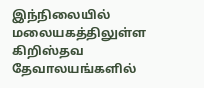இந்நிலையில் மலையகத்திலுள்ள கிறிஸ்தவ தேவாலயங்களில்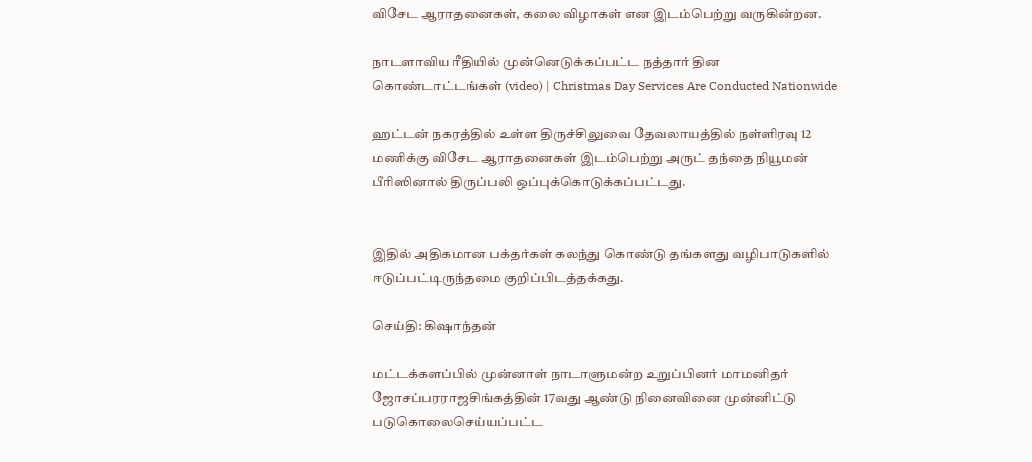விசேட ஆராதனைகள், கலை விழாகள் என இடம்பெற்று வருகின்றன.

நாடளாவிய ரீதியில் முன்னெடுக்கப்பட்ட நத்தார் தின கொண்டாட்டங்கள் (video) | Christmas Day Services Are Conducted Nationwide

ஹட்டன் நகரத்தில் உள்ள திருச்சிலுவை தேவலாயத்தில் நள்ளிரவு 12 மணிக்கு விசேட ஆராதனைகள் இடம்பெற்று அருட் தந்தை நியூமன் பீரிஸினால் திருப்பலி ஒப்புக்கொடுக்கப்பட்டது.


இதில் அதிகமான பக்தர்கள் கலந்து கொண்டு தங்களது வழிபாடுகளில் ஈடுப்பட்டிருந்தமை குறிப்பிடத்தக்கது.

செய்தி: கிஷாந்தன்

மட்டக்களப்பில் முன்னாள் நாடாளுமன்ற உறுப்பினர் மாமனிதர் ஜோசப்பரராஜசிங்கத்தின் 17வது ஆண்டு நினைவினை முன்னிட்டு படுகொலைசெய்யப்பட்ட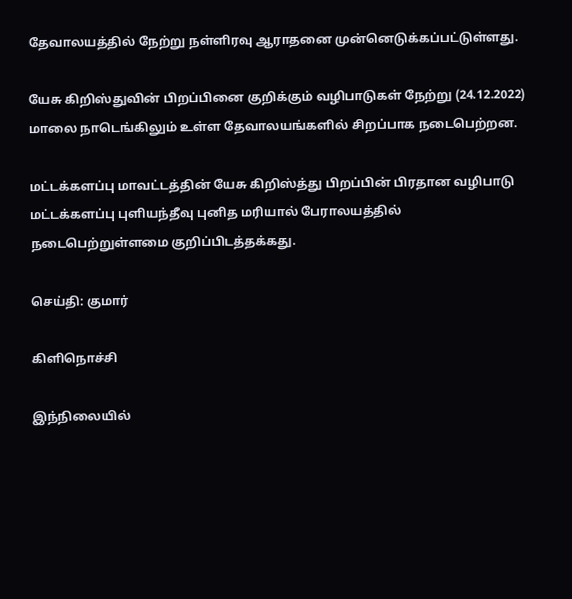தேவாலயத்தில் நேற்று நள்ளிரவு ஆராதனை முன்னெடுக்கப்பட்டுள்ளது.

யேசு கிறிஸ்துவின் பிறப்பினை குறிக்கும் வழிபாடுகள் நேற்று (24.12.2022) மாலை நாடெங்கிலும் உள்ள தேவாலயங்களில் சிறப்பாக நடைபெற்றன.

மட்டக்களப்பு மாவட்டத்தின் யேசு கிறிஸ்த்து பிறப்பின் பிரதான வழிபாடு மட்டக்களப்பு புளியந்தீவு புனித மரியால் பேராலயத்தில் நடைபெற்றுள்ளமை குறிப்பிடத்தக்கது.

செய்தி: குமார்

கிளிநொச்சி

இந்நிலையில்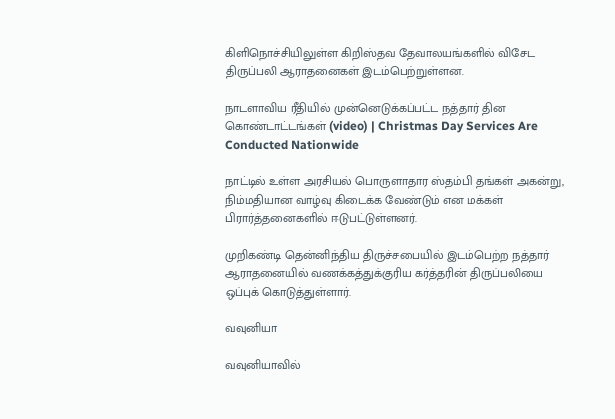கிளிநொச்சியிலுள்ள கிறிஸ்தவ தேவாலயங்களில் விசேட திருப்பலி ஆராதனைகள் இடம்பெற்றுள்ளன.

நாடளாவிய ரீதியில் முன்னெடுக்கப்பட்ட நத்தார் தின கொண்டாட்டங்கள் (video) | Christmas Day Services Are Conducted Nationwide

நாட்டில் உள்ள அரசியல் பொருளாதார ஸ்தம்பி தங்கள் அகன்று, நிம்மதியான வாழ்வு கிடைக்க வேண்டும் என மக்கள் பிரார்த்தனைகளில் ஈடுபட்டுள்ளனர்.

முறிகண்டி தென்னிந்திய திருச்சபையில் இடம்பெற்ற நத்தார் ஆராதனையில் வணக்கத்துக்குரிய கர்த்தரின் திருப்பலியை ஒப்புக் கொடுத்துள்ளார்.

வவுனியா

வவுனியாவில்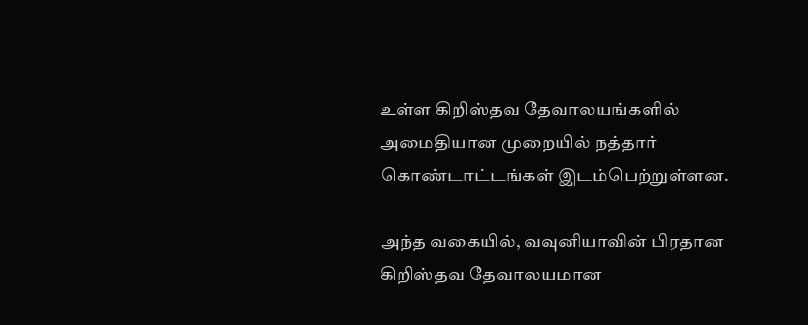உள்ள கிறிஸ்தவ தேவாலயங்களில் அமைதியான முறையில் நத்தார் கொண்டாட்டங்கள் இடம்பெற்றுள்ளன.

அந்த வகையில், வவுனியாவின் பிரதான கிறிஸ்தவ தேவாலயமான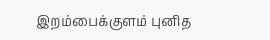இறம்பைக்குளம் புனித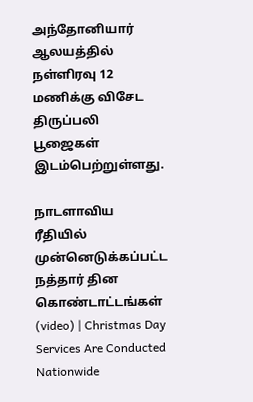அந்தோனியார் ஆலயத்தில் நள்ளிரவு 12 மணிக்கு விசேட திருப்பலி பூஜைகள் இடம்பெற்றுள்ளது.

நாடளாவிய ரீதியில் முன்னெடுக்கப்பட்ட நத்தார் தின கொண்டாட்டங்கள் (video) | Christmas Day Services Are Conducted Nationwide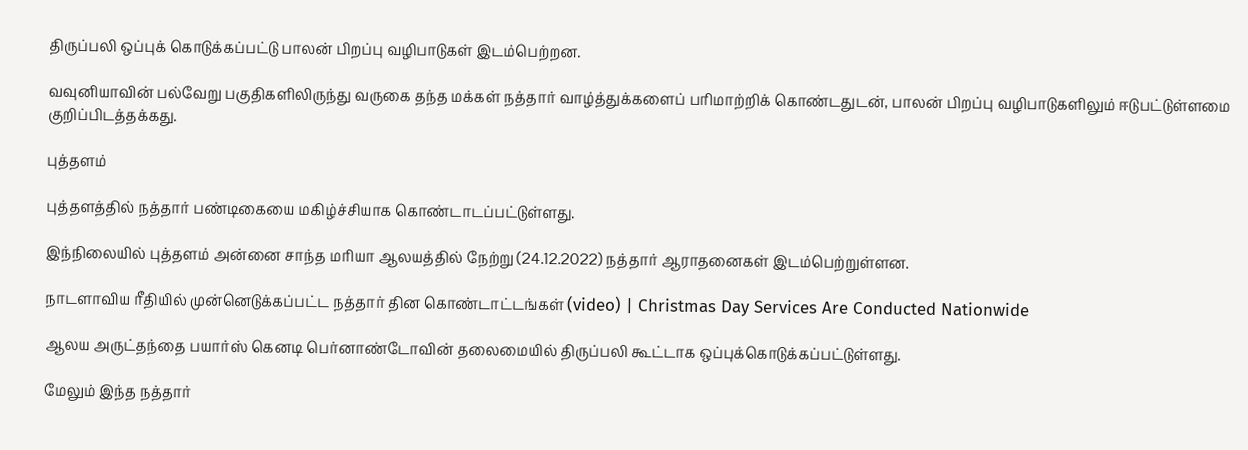திருப்பலி ஒப்புக் கொடுக்கப்பட்டு பாலன் பிறப்பு வழிபாடுகள் இடம்பெற்றன.

வவுனியாவின் பல்வேறு பகுதிகளிலிருந்து வருகை தந்த மக்கள் நத்தார் வாழ்த்துக்களைப் பரிமாற்றிக் கொண்டதுடன், பாலன் பிறப்பு வழிபாடுகளிலும் ஈடுபட்டுள்ளமை குறிப்பிடத்தக்கது.

புத்தளம்

புத்தளத்தில் நத்தார் பண்டிகையை மகிழ்ச்சியாக கொண்டாடப்பட்டுள்ளது.

இந்நிலையில் புத்தளம் அன்னை சாந்த மரியா ஆலயத்தில் நேற்று (24.12.2022) நத்தார் ஆராதனைகள் இடம்பெற்றுள்ளன.

நாடளாவிய ரீதியில் முன்னெடுக்கப்பட்ட நத்தார் தின கொண்டாட்டங்கள் (video) | Christmas Day Services Are Conducted Nationwide

ஆலய அருட்தந்தை பயார்ஸ் கெனடி பெர்னாண்டோவின் தலைமையில் திருப்பலி கூட்டாக ஒப்புக்கொடுக்கப்பட்டுள்ளது.

மேலும் இந்த நத்தார்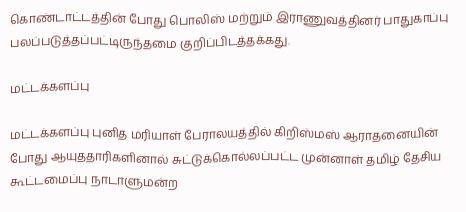கொண்டாட்டத்தின் போது பொலிஸ் மற்றும் இராணுவத்தினர் பாதுகாப்பு பலப்படுத்தப்பட்டிருந்தமை குறிப்பிடத்தக்கது.

மட்டக்களப்பு

மட்டக்களப்பு புனித மரியாள் பேராலயத்தில் கிறிஸ்மஸ் ஆராதனையின் போது ஆயுததாரிகளினால் சுட்டுக்கொல்லப்பட்ட முன்னாள் தமிழ் தேசிய கூட்டமைப்பு நாடாளுமன்ற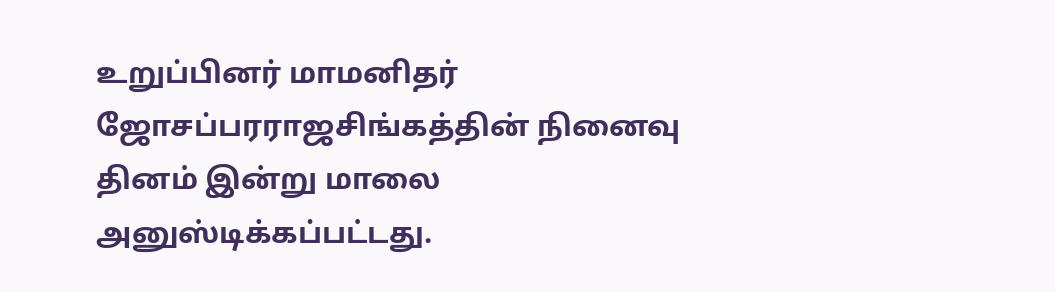உறுப்பினர் மாமனிதர் ஜோசப்பரராஜசிங்கத்தின் நினைவு தினம் இன்று மாலை அனுஸ்டிக்கப்பட்டது.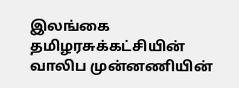இலங்கை தமிழரசுக்கட்சியின் வாலிப முன்னணியின்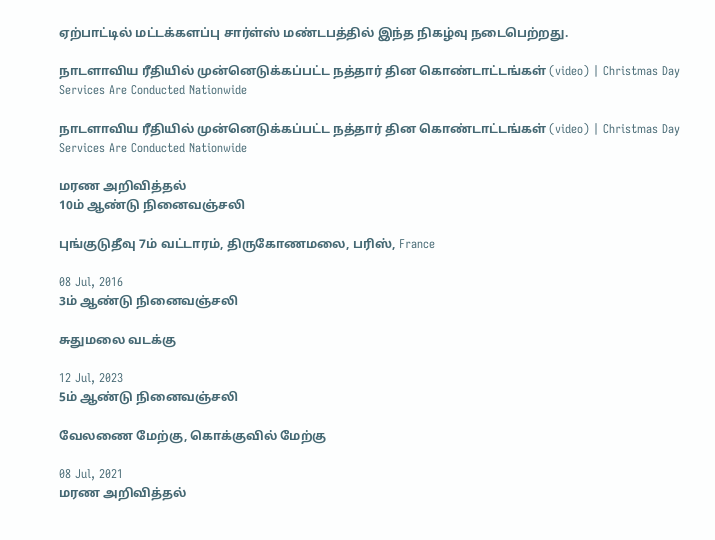ஏற்பாட்டில் மட்டக்களப்பு சார்ள்ஸ் மண்டபத்தில் இந்த நிகழ்வு நடைபெற்றது.

நாடளாவிய ரீதியில் முன்னெடுக்கப்பட்ட நத்தார் தின கொண்டாட்டங்கள் (video) | Christmas Day Services Are Conducted Nationwide

நாடளாவிய ரீதியில் முன்னெடுக்கப்பட்ட நத்தார் தின கொண்டாட்டங்கள் (video) | Christmas Day Services Are Conducted Nationwide

மரண அறிவித்தல்
10ம் ஆண்டு நினைவஞ்சலி

புங்குடுதீவு 7ம் வட்டாரம், திருகோணமலை, பரிஸ், France

08 Jul, 2016
3ம் ஆண்டு நினைவஞ்சலி

சுதுமலை வடக்கு

12 Jul, 2023
5ம் ஆண்டு நினைவஞ்சலி

வேலணை மேற்கு, கொக்குவில் மேற்கு

08 Jul, 2021
மரண அறிவித்தல்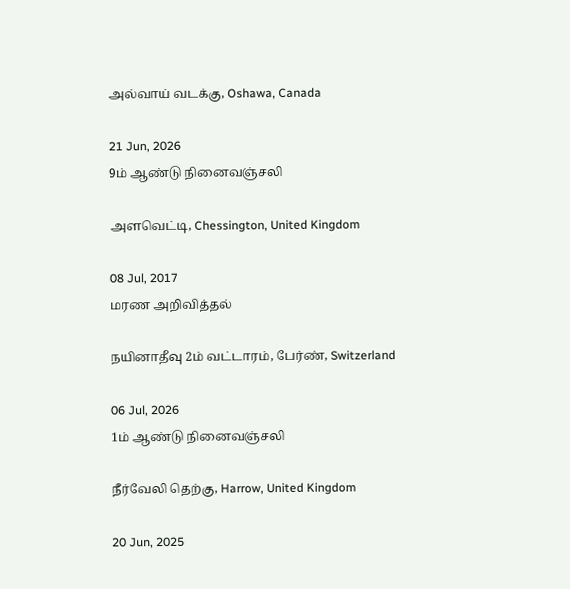அல்வாய் வடக்கு, Oshawa, Canada

21 Jun, 2026
9ம் ஆண்டு நினைவஞ்சலி

அளவெட்டி, Chessington, United Kingdom

08 Jul, 2017
மரண அறிவித்தல்

நயினாதீவு 2ம் வட்டாரம், பேர்ண், Switzerland

06 Jul, 2026
1ம் ஆண்டு நினைவஞ்சலி

நீர்வேலி தெற்கு, Harrow, United Kingdom

20 Jun, 2025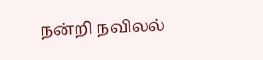நன்றி நவிலல்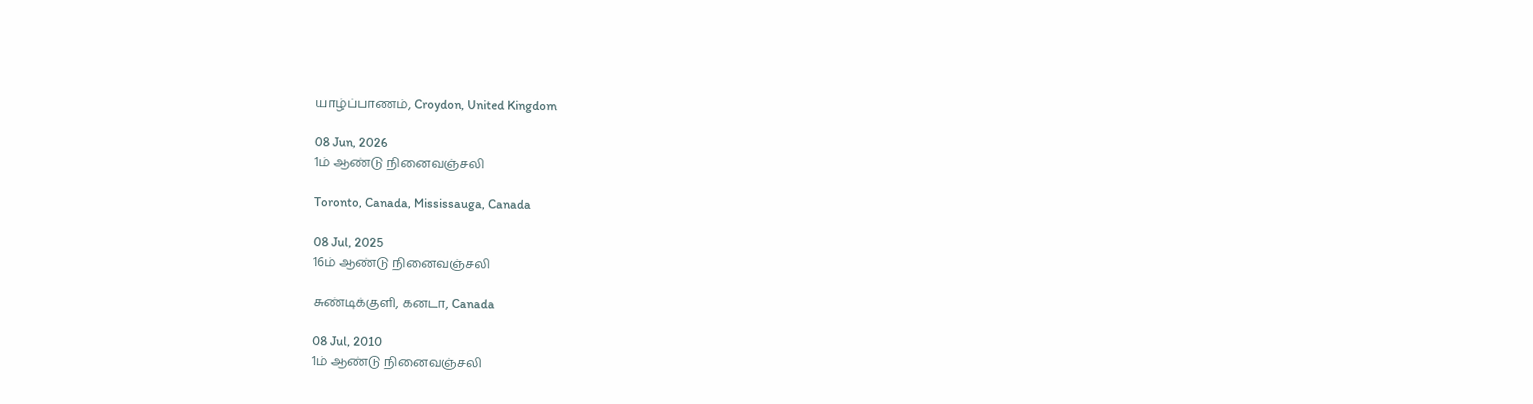யாழ்ப்பாணம், Croydon, United Kingdom

08 Jun, 2026
1ம் ஆண்டு நினைவஞ்சலி

Toronto, Canada, Mississauga, Canada

08 Jul, 2025
16ம் ஆண்டு நினைவஞ்சலி

சுண்டிக்குளி, கனடா, Canada

08 Jul, 2010
1ம் ஆண்டு நினைவஞ்சலி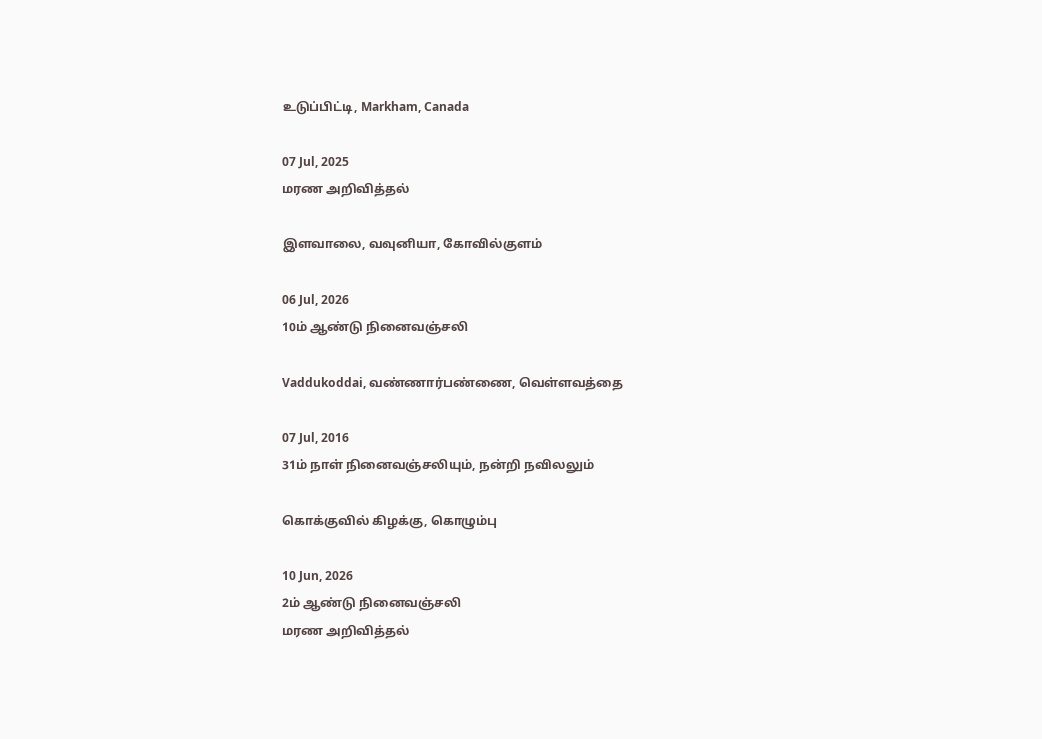உடுப்பிட்டி, Markham, Canada

07 Jul, 2025
மரண அறிவித்தல்

இளவாலை, வவுனியா, கோவில்குளம்

06 Jul, 2026
10ம் ஆண்டு நினைவஞ்சலி

Vaddukoddai, வண்ணார்பண்ணை, வெள்ளவத்தை

07 Jul, 2016
31ம் நாள் நினைவஞ்சலியும், நன்றி நவிலலும்

கொக்குவில் கிழக்கு, கொழும்பு

10 Jun, 2026
2ம் ஆண்டு நினைவஞ்சலி
மரண அறிவித்தல்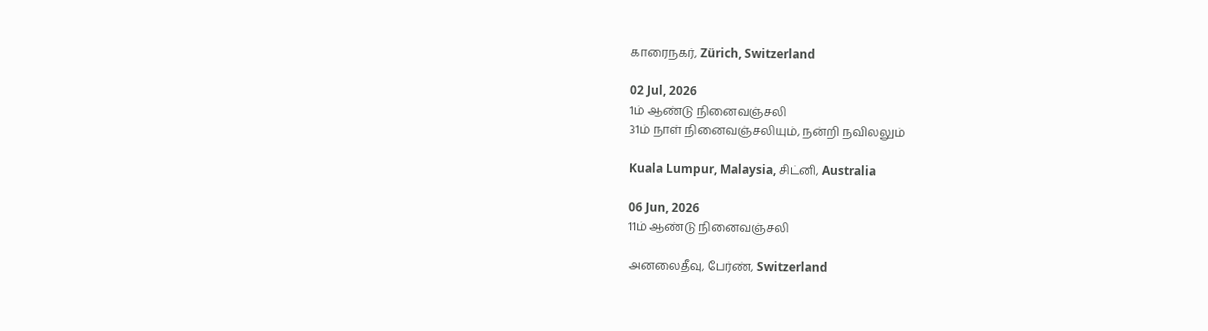காரைநகர், Zürich, Switzerland

02 Jul, 2026
1ம் ஆண்டு நினைவஞ்சலி
31ம் நாள் நினைவஞ்சலியும், நன்றி நவிலலும்

Kuala Lumpur, Malaysia, சிட்னி, Australia

06 Jun, 2026
11ம் ஆண்டு நினைவஞ்சலி

அனலைதீவு, பேர்ண், Switzerland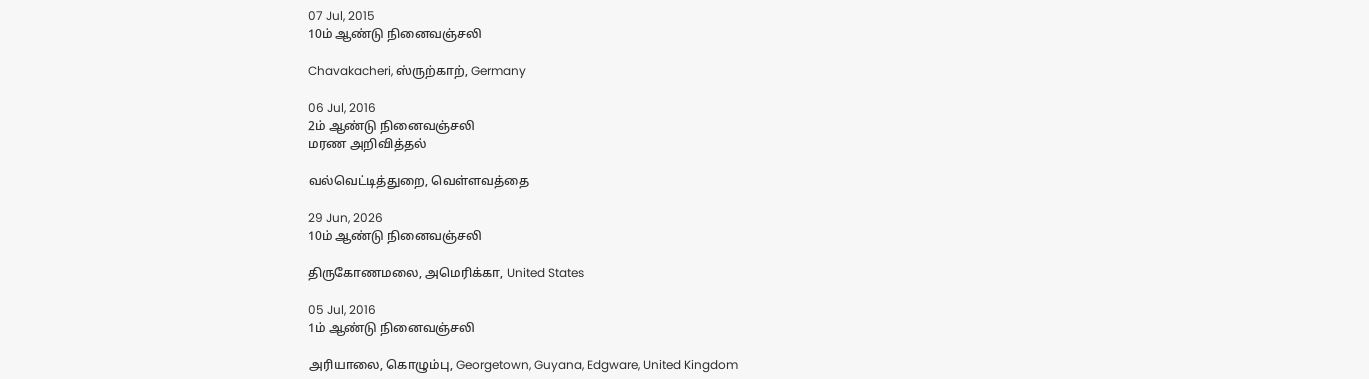07 Jul, 2015
10ம் ஆண்டு நினைவஞ்சலி

Chavakacheri, ஸ்ருற்காற், Germany

06 Jul, 2016
2ம் ஆண்டு நினைவஞ்சலி
மரண அறிவித்தல்

வல்வெட்டித்துறை, வெள்ளவத்தை

29 Jun, 2026
10ம் ஆண்டு நினைவஞ்சலி

திருகோணமலை, அமெரிக்கா, United States

05 Jul, 2016
1ம் ஆண்டு நினைவஞ்சலி

அரியாலை, கொழும்பு, Georgetown, Guyana, Edgware, United Kingdom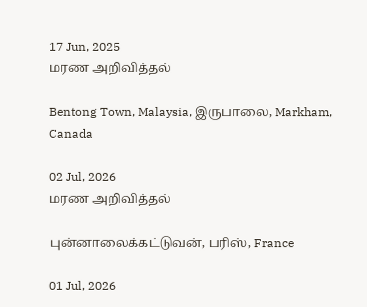17 Jun, 2025
மரண அறிவித்தல்

Bentong Town, Malaysia, இருபாலை, Markham, Canada

02 Jul, 2026
மரண அறிவித்தல்

புன்னாலைக்கட்டுவன், பரிஸ், France

01 Jul, 2026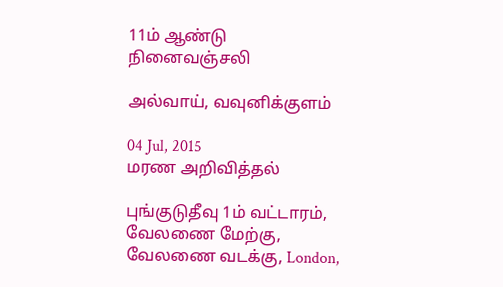11ம் ஆண்டு நினைவஞ்சலி

அல்வாய், வவுனிக்குளம்

04 Jul, 2015
மரண அறிவித்தல்

புங்குடுதீவு 1ம் வட்டாரம், வேலணை மேற்கு, வேலணை வடக்கு, London,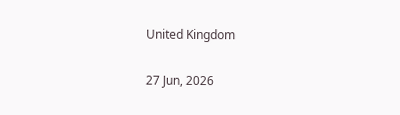United Kingdom

27 Jun, 2026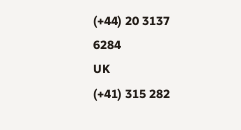(+44) 20 3137 6284
UK
(+41) 315 282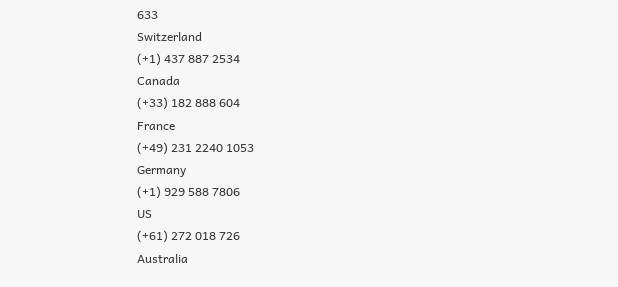633
Switzerland
(+1) 437 887 2534
Canada
(+33) 182 888 604
France
(+49) 231 2240 1053
Germany
(+1) 929 588 7806
US
(+61) 272 018 726
Australia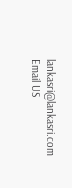lankasri@lankasri.com
Email US